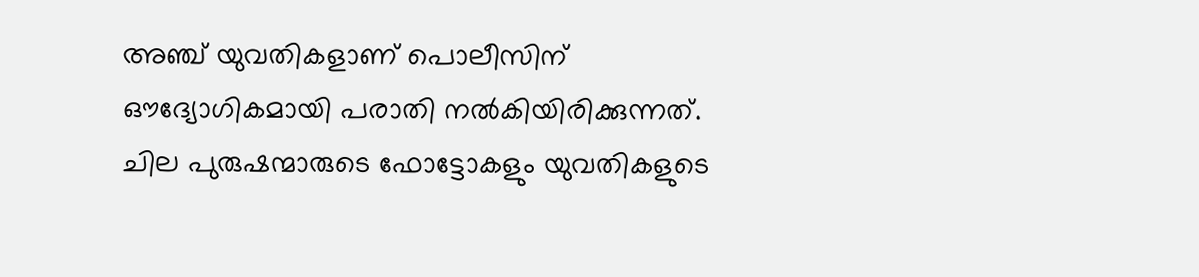അഞ്ച് യുവതികളാണ് പൊലീസിന് ഔദ്യോഗികമായി പരാതി നൽകിയിരിക്കുന്നത്. ചില പുരുഷന്മാരുടെ ഫോട്ടോകളും യുവതികളുടെ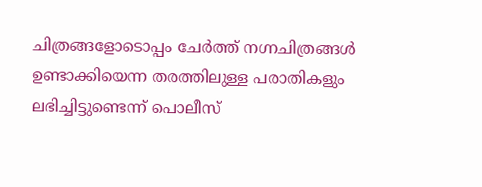ചിത്രങ്ങളോടൊപ്പം ചേർത്ത് നഗ്നചിത്രങ്ങൾ ഉണ്ടാക്കിയെന്ന തരത്തിലുള്ള പരാതികളും ലഭിച്ചിട്ടുണ്ടെന്ന് പൊലീസ്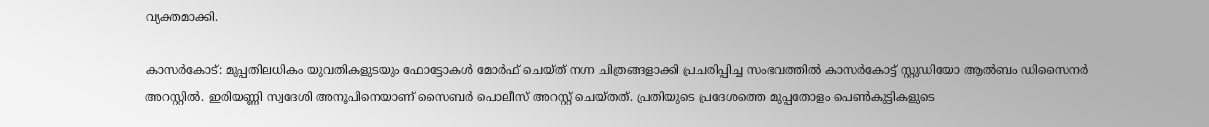വ്യക്തമാക്കി.

കാസർകോട്: മുപ്പതിലധികം യുവതികളുടയും ഫോട്ടോകൾ മോർഫ് ചെയ്ത് നഗ്ന ചിത്രങ്ങളാക്കി പ്രചരിപ്പിച്ച സംഭവത്തിൽ കാസർകോട്ട് സ്റ്റുഡിയോ ആൽബം ഡിസൈനർ അറസ്റ്റിൽ. ഇരിയണ്ണി സ്വദേശി അനൂപിനെയാണ് സൈബർ പൊലീസ് അറസ്റ്റ് ചെയ്തത്. പ്രതിയുടെ പ്രദേശത്തെ മുപ്പതോളം പെൺകുട്ടികളുടെ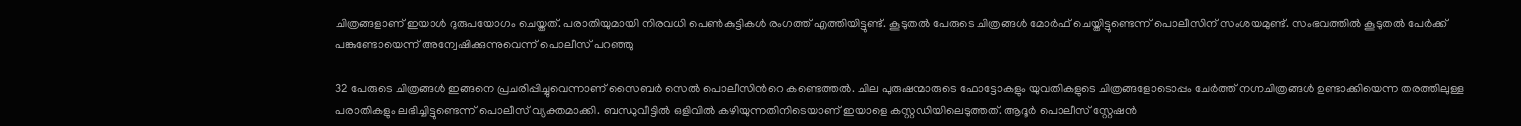ചിത്രങ്ങളാണ് ഇയാൾ ദുരുപയോഗം ചെയ്തത്. പരാതിയുമായി നിരവധി പെൺകുട്ടികൾ രംഗത്ത് എത്തിയിട്ടുണ്ട്. കൂടുതൽ പേരുടെ ചിത്രങ്ങൾ മോർഫ് ചെയ്തിട്ടുണ്ടെന്ന് പൊലീസിന് സംശയമുണ്ട്. സംഭവത്തിൽ കൂടുതൽ പേർക്ക്‌ പങ്കുണ്ടോയെന്ന് അന്വേഷിക്കുന്നുവെന്ന് പൊലീസ് പറഞ്ഞു

32 പേരുടെ ചിത്രങ്ങൾ ഇങ്ങനെ പ്രചരിപ്പിച്ചുവെന്നാണ് സൈബർ സെൽ പൊലീസിന്‍റെ കണ്ടെത്തൽ. ചില പുരുഷന്മാരുടെ ഫോട്ടോകളും യുവതികളുടെ ചിത്രങ്ങളോടൊപ്പം ചേർത്ത് നഗ്നചിത്രങ്ങൾ ഉണ്ടാക്കിയെന്ന തരത്തിലുള്ള പരാതികളും ലഭിച്ചിട്ടുണ്ടെന്ന് പൊലീസ് വ്യക്തമാക്കി. ബന്ധുവീട്ടിൽ ഒളിവിൽ കഴിയുന്നതിനിടെയാണ് ഇയാളെ കസ്റ്റഡിയിലെടുത്തത്. ആദൂർ പൊലീസ് സ്റ്റേഷൻ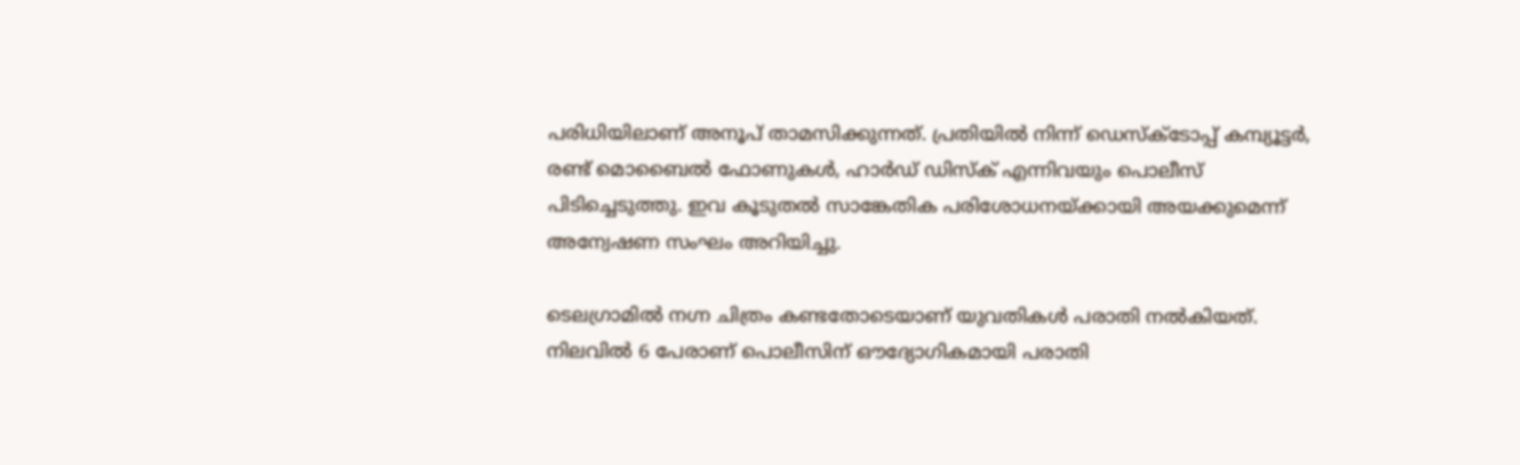പരിധിയിലാണ് അനൂപ് താമസിക്കുന്നത്. പ്രതിയിൽ നിന്ന് ഡെസ്‌ക്ടോപ്പ് കമ്പ്യൂട്ടർ, രണ്ട് മൊബൈൽ ഫോണുകൾ, ഹാർഡ് ഡിസ്ക് എന്നിവയും പൊലീസ് പിടിച്ചെടുത്തു. ഇവ കൂടുതൽ സാങ്കേതിക പരിശോധനയ്ക്കായി അയക്കുമെന്ന് അന്വേഷണ സംഘം അറിയിച്ചു.

ടെലഗ്രാമിൽ നഗ്ന ചിത്രം കണ്ടതോടെയാണ് യുവതികൾ പരാതി നൽകിയത്. നിലവിൽ 6 പേരാണ് പൊലീസിന് ഔദ്യോഗികമായി പരാതി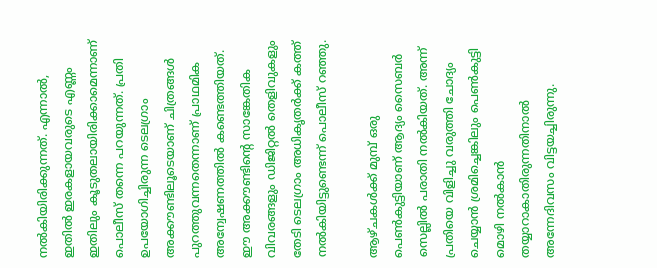നൽകിയിരിക്കുന്നത്. എന്നാൽ, ഇതിൽ ഇരകളായവരുടെ എണ്ണം ഇതിലും കൂടുതലായിരിക്കാമെന്നാണ് പൊലീസ് തന്നെ പറയുന്നത്. പ്രതി ഉപയോഗിച്ചിരുന്ന ടെലഗ്രാം അക്കൗണ്ടിലൂടെയാണ് ചിത്രങ്ങൾ പുറത്തുവന്നതെന്നാണ് പ്രാഥമിക അന്വേഷണത്തിൽ കണ്ടെത്തിയത്. ഈ അക്കൗണ്ടിന്റെ സാങ്കേതിക വിവരങ്ങളും ഡിജിറ്റൽ തെളിവുകളും തേടി ടെലഗ്രാം അധികൃതർക്ക് കത്ത് നൽകിയിട്ടുണ്ടെന്ന് പൊലീസ് റഞ്ഞു.

ആഴ്ചകൾക്ക് മുമ്പ് ഒരു പെൺകുട്ടിയാണ് ആദ്യം സൈബർ സെല്ലിൽ പരാതി നൽകിയത്. അന്ന് പ്രതിയെ വിളിച്ചു വരുത്തി ചോദ്യം ചെയ്യാൻ ശ്രമിച്ചെങ്കിലും പെൺകുട്ടി മൊഴി നൽകാൻ തയ്യാറാകാതിരുന്നതിനാൽ അന്നേദിവസം വിട്ടയച്ചിരുന്നു.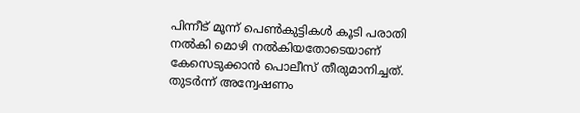പിന്നീട് മൂന്ന് പെൺകുട്ടികൾ കൂടി പരാതി നൽകി മൊഴി നൽകിയതോടെയാണ് കേസെടുക്കാൻ പൊലീസ് തീരുമാനിച്ചത്. തുടർന്ന് അന്വേഷണം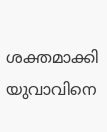ശക്തമാക്കി യുവാവിനെ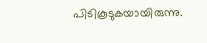പിടികൂടുകയായിരുന്നു.